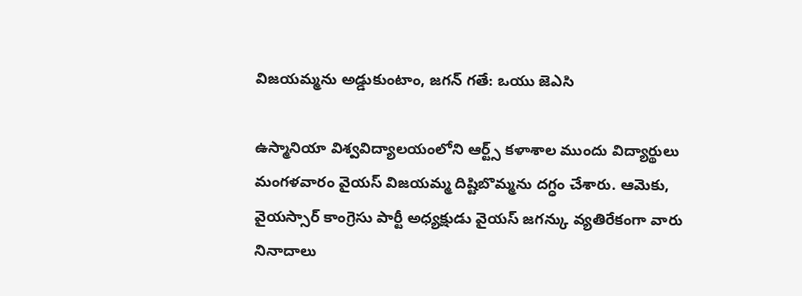విజయమ్మను అడ్డుకుంటాం, జగన్ గతే: ఒయు జెఎసి

ఉస్మానియా విశ్వవిద్యాలయంలోని ఆర్ట్స్ కళాశాల ముందు విద్యార్థులు మంగళవారం వైయస్ విజయమ్మ దిష్టిబొమ్మను దగ్ధం చేశారు. ఆమెకు, వైయస్సార్ కాంగ్రెసు పార్టీ అధ్యక్షుడు వైయస్ జగన్కు వ్యతిరేకంగా వారు నినాదాలు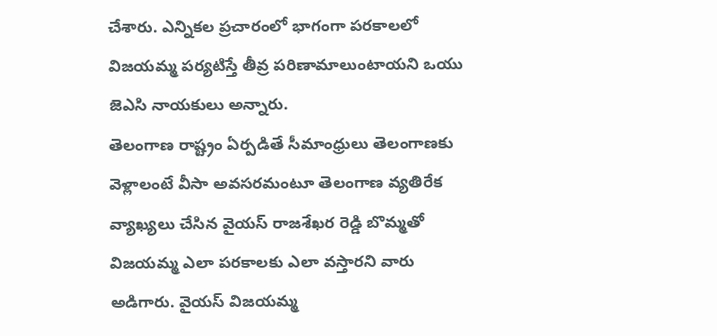చేశారు. ఎన్నికల ప్రచారంలో భాగంగా పరకాలలో విజయమ్మ పర్యటిస్తే తీవ్ర పరిణామాలుంటాయని ఒయు జెఎసి నాయకులు అన్నారు.
తెలంగాణ రాష్ట్రం ఏర్పడితే సీమాంధ్రులు తెలంగాణకు వెళ్లాలంటే వీసా అవసరమంటూ తెలంగాణ వ్యతిరేక వ్యాఖ్యలు చేసిన వైయస్ రాజశేఖర రెడ్డి బొమ్మతో విజయమ్మ ఎలా పరకాలకు ఎలా వస్తారని వారు అడిగారు. వైయస్ విజయమ్మ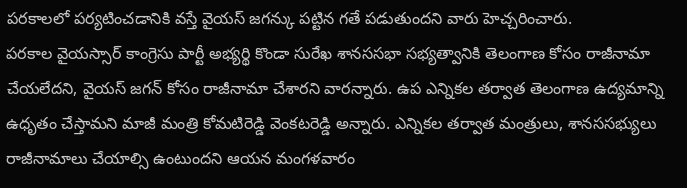పరకాలలో పర్యటించడానికి వస్తే వైయస్ జగన్కు పట్టిన గతే పడుతుందని వారు హెచ్చరించారు.
పరకాల వైయస్సార్ కాంగ్రెసు పార్టీ అభ్యర్థి కొండా సురేఖ శానససభా సభ్యత్వానికి తెలంగాణ కోసం రాజీనామా చేయలేదని, వైయస్ జగన్ కోసం రాజీనామా చేశారని వారన్నారు. ఉప ఎన్నికల తర్వాత తెలంగాణ ఉద్యమాన్ని ఉధృతం చేస్తామని మాజీ మంత్రి కోమటిరెడ్డి వెంకటరెడ్డి అన్నారు. ఎన్నికల తర్వాత మంత్రులు, శానససభ్యులు రాజీనామాలు చేయాల్సి ఉంటుందని ఆయన మంగళవారం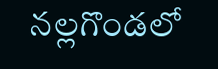నల్లగొండలో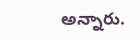అన్నారు.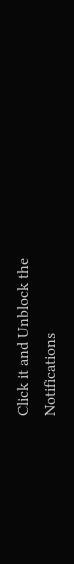Click it and Unblock the Notifications